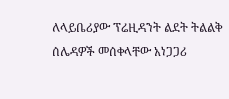ለላይቤሪያው ፕሬዚዳንት ልደት ትልልቅ ሰሌዳዎች መሰቀላቸው አነጋጋሪ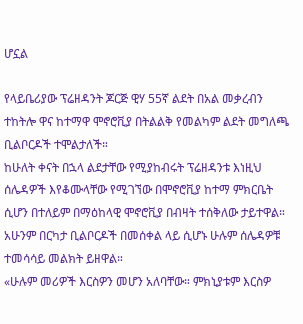ሆኗል

የላይቤሪያው ፕሬዘዳንት ጆርጅ ዊሃ 55ኛ ልደት በአል መቃረብን ተከትሎ ዋና ከተማዋ ሞኖሮቪያ በትልልቅ የመልካም ልደት መግለጫ ቢልቦርዶች ተሞልታለች።
ከሁለት ቀናት በኋላ ልደታቸው የሚያከብሩት ፕሬዘዳንቱ እነዚህ ሰሌዳዎች እየቆሙላቸው የሚገኘው በሞኖሮቪያ ከተማ ምክርቤት ሲሆን በተለይም በማዕከላዊ ሞኖሮቪያ በብዛት ተሰቅለው ታይተዋል።
አሁንም በርካታ ቢልቦርዶች በመሰቀል ላይ ሲሆኑ ሁሉም ሰሌዳዎቹ ተመሳሳይ መልክት ይዘዋል።
«ሁሉም መሪዎች እርስዎን መሆን አለባቸው። ምክኒያቱም እርስዎ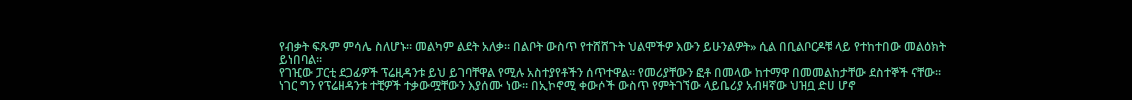የብቃት ፍጹም ምሳሌ ስለሆኑ። መልካም ልደት አለቃ። በልቦት ውስጥ የተሸሸጉት ህልሞችዎ እውን ይሁንልዎት» ሲል በቢልቦርዶቹ ላይ የተከተበው መልዕክት ይነበባል።
የገዢው ፓርቲ ደጋፊዎች ፕሬዚዳንቱ ይህ ይገባቸዋል የሚሉ አስተያየቶችን ሰጥተዋል። የመሪያቸውን ፎቶ በመላው ከተማዋ በመመልከታቸው ደስተኞች ናቸው።
ነገር ግን የፕሬዘዳንቱ ተቺዎች ተቃውሟቸውን እያሰሙ ነው። በኢኮኖሚ ቀውሶች ውስጥ የምትገኘው ላይቤሪያ አብዛኛው ህዝቧ ድሀ ሆኖ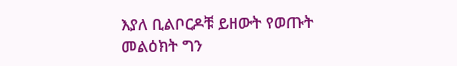እያለ ቢልቦርዶቹ ይዘውት የወጡት መልዕክት ግን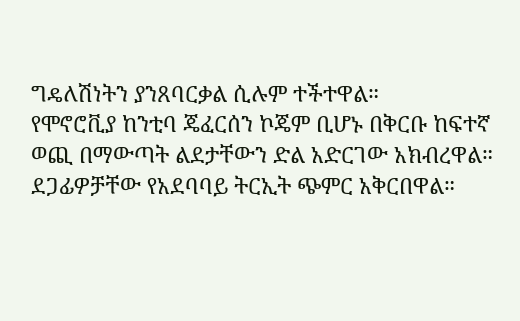ግዴለሽነትን ያንጸባርቃል ሲሉም ተችተዋል።
የሞኖሮቪያ ከንቲባ ጄፈርሰን ኮጄም ቢሆኑ በቅርቡ ከፍተኛ ወጪ በማውጣት ልደታቸውን ድል አድርገው አክብረዋል። ደጋፊዎቻቸው የአደባባይ ትርኢት ጭምር አቅርበዋል።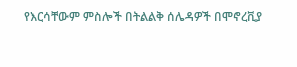የእርሳቸውም ምስሎች በትልልቅ ሰሌዳዎች በሞኖረቪያ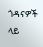ጎዳናዎች ላይ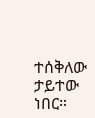ተሰቅለው ታይተው ነበር።